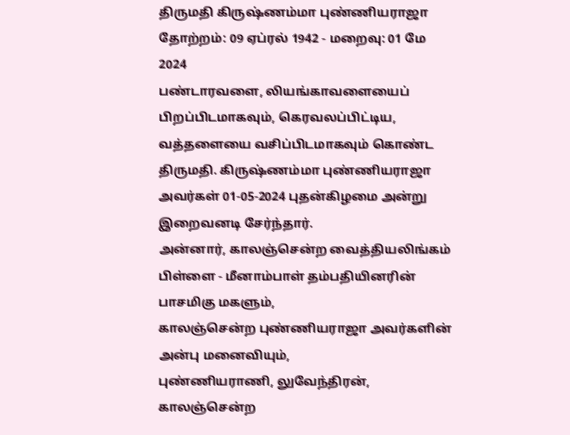திருமதி கிருஷ்ணம்மா புண்ணியராஜா
தோற்றம்: 09 ஏப்ரல் 1942 - மறைவு: 01 மே 2024
பண்டாரவளை, லியங்காவளையைப் பிறப்பிடமாகவும், கெரவலப்பிட்டிய, வத்தளையை வசிப்பிடமாகவும் கொண்ட திருமதி. கிருஷ்ணம்மா புண்ணியராஜா அவர்கள் 01-05-2024 புதன்கிழமை அன்று இறைவனடி சேர்ந்தார்.
அன்னார், காலஞ்சென்ற வைத்தியலிங்கம் பிள்ளை - மீனாம்பாள் தம்பதியினரின் பாசமிகு மகளும்,
காலஞ்சென்ற புண்ணியராஜா அவர்களின் அன்பு மனைவியும்,
புண்ணியராணி, லுவேந்திரன், காலஞ்சென்ற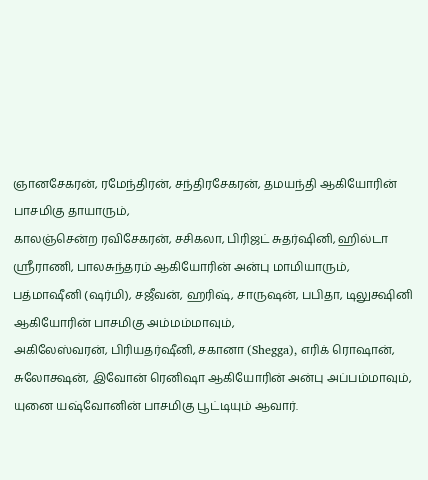ஞானசேகரன், ரமேந்திரன், சந்திரசேகரன், தமயந்தி ஆகியோரின் பாசமிகு தாயாரும்,
காலஞ்சென்ற ரவிசேகரன், சசிகலா, பிரிஜட் சுதர்ஷினி, ஹில்டா ஶ்ரீராணி, பாலசுந்தரம் ஆகியோரின் அன்பு மாமியாரும்,
பத்மாஷீனி (ஷர்மி), சஜீவன், ஹரிஷ், சாருஷன், பபிதா, டிலுக்ஷினி ஆகியோரின் பாசமிகு அம்மம்மாவும்,
அகிலேஸ்வரன், பிரியதர்ஷீனி, சகானா (Shegga), எரிக் ரொஷான், சுலோக்ஷன், இவோன் ரெனிஷா ஆகியோரின் அன்பு அப்பம்மாவும்,
யுனை யஷ்வோனின் பாசமிகு பூட்டியும் ஆவார்.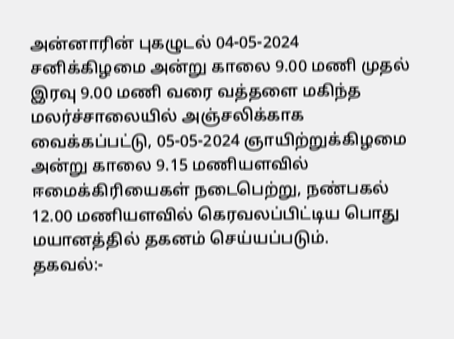அன்னாரின் புகழுடல் 04-05-2024 சனிக்கிழமை அன்று காலை 9.00 மணி முதல் இரவு 9.00 மணி வரை வத்தளை மகிந்த மலர்ச்சாலையில் அஞ்சலிக்காக வைக்கப்பட்டு, 05-05-2024 ஞாயிற்றுக்கிழமை அன்று காலை 9.15 மணியளவில் ஈமைக்கிரியைகள் நடைபெற்று, நண்பகல் 12.00 மணியளவில் கெரவலப்பிட்டிய பொது மயானத்தில் தகனம் செய்யப்படும்.
தகவல்:-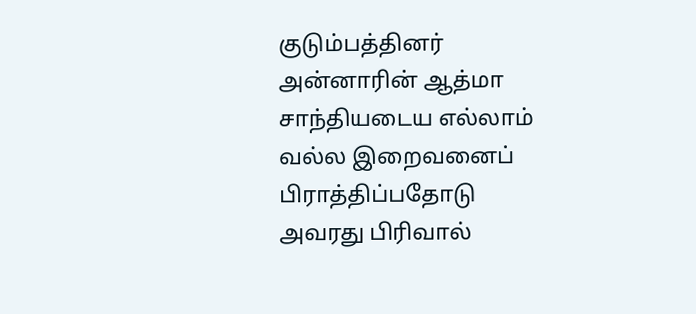குடும்பத்தினர்
அன்னாரின் ஆத்மா சாந்தியடைய எல்லாம் வல்ல இறைவனைப் பிராத்திப்பதோடு அவரது பிரிவால்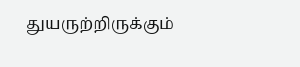துயருற்றிருக்கும்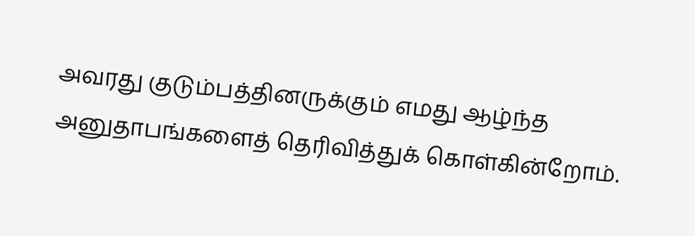அவரது குடும்பத்தினருக்கும் எமது ஆழ்ந்த அனுதாபங்களைத் தெரிவித்துக் கொள்கின்றோம்.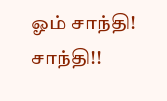ஓம் சாந்தி! சாந்தி!!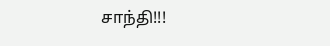சாந்தி!!!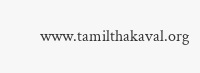www.tamilthakaval.org